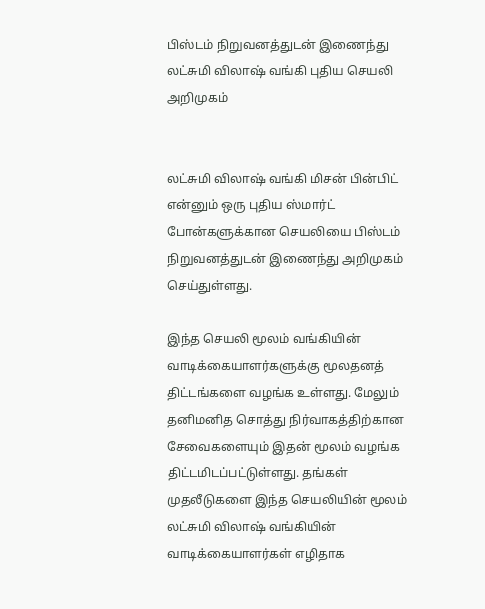பிஸ்டம் நிறுவனத்துடன் இணைந்து லட்சுமி விலாஷ் வங்கி புதிய செயலி அறிமுகம்


லட்சுமி விலாஷ் வங்கி மிசன் பின்பிட் என்னும் ஒரு புதிய ஸ்மார்ட் போன்களுக்கான செயலியை பிஸ்டம் நிறுவனத்துடன் இணைந்து அறிமுகம் செய்துள்ளது.

இந்த செயலி மூலம் வங்கியின் வாடிக்கையாளர்களுக்கு மூலதனத் திட்டங்களை வழங்க உள்ளது. மேலும் தனிமனித சொத்து நிர்வாகத்திற்கான சேவைகளையும் இதன் மூலம் வழங்க திட்டமிடப்பட்டுள்ளது. தங்கள் முதலீடுகளை இந்த செயலியின் மூலம் லட்சுமி விலாஷ் வங்கியின் வாடிக்கையாளர்கள் எழிதாக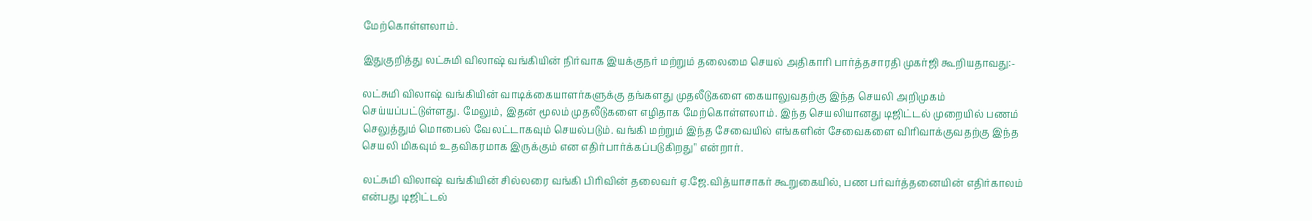மேற்கொள்ளலாம்.

இதுகுறித்து லட்சுமி விலாஷ் வங்கியின் நிர்வாக இயக்குநர் மற்றும் தலைமை செயல் அதிகாரி பார்த்தசாரதி முகர்ஜி கூறியதாவது:-

லட்சுமி விலாஷ் வங்கியின் வாடிக்கையாளர்களுக்கு தங்களது முதலீடுகளை கையாலுவதற்கு இந்த செயலி அறிமுகம் செய்யப்பட்டுள்ளது. மேலும், இதன் மூலம் முதலீடுகளை எழிதாக மேற்கொள்ளலாம். இந்த செயலியானது டிஜிட்டல் முறையில் பணம் செலுத்தும் மொபைல் வேலட்டாகவும் செயல்படும். வங்கி மற்றும் இந்த சேவையில் எங்களின் சேவைகளை விரிவாக்குவதற்கு இந்த செயலி மிகவும் உதவிகரமாக இருக்கும் என எதிர்பார்க்கப்படுகிறது" என்றார்.

லட்சுமி விலாஷ் வங்கியின் சில்லரை வங்கி பிரிவின் தலைவர் ஏ.ஜே.வித்யாசாகர் கூறுகையில், பண பர்வர்த்தனையின் எதிர்காலம் என்பது டிஜிட்டல்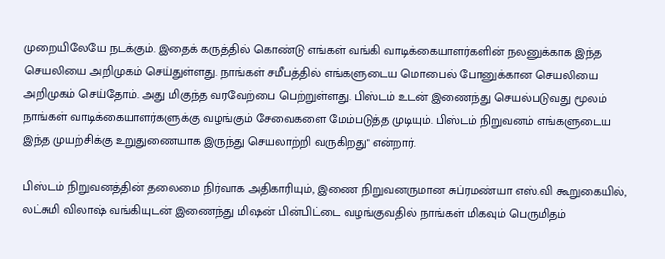முறையிலேயே நடக்கும். இதைக் கருத்தில் கொண்டு எங்கள் வங்கி வாடிக்கையாளர்களின் நலனுக்காக இந்த செயலியை அறிமுகம் செய்துள்ளது. நாங்கள் சமீபத்தில் எங்களுடைய மொபைல் போனுக்கான செயலியை அறிமுகம் செய்தோம். அது மிகுந்த வரவேற்பை பெற்றுள்ளது. பிஸ்டம் உடன் இணைந்து செயல்படுவது மூலம் நாங்கள் வாடிக்கையாளர்களுக்கு வழங்கும் சேவைகளை மேம்படுத்த முடியும். பிஸ்டம் நிறுவனம் எங்களுடைய இந்த முயற்சிக்கு உறுதுணையாக இருந்து செயலாற்றி வருகிறது" என்றார்.

பிஸ்டம் நிறுவனத்தின் தலைமை நிர்வாக அதிகாரியும், இணை நிறுவனருமான சுப்ரமண்யா எஸ்.வி கூறுகையில், லட்சுமி விலாஷ் வங்கியுடன் இணைந்து மிஷன் பின்பிட்டை வழங்குவதில் நாங்கள் மிகவும் பெருமிதம்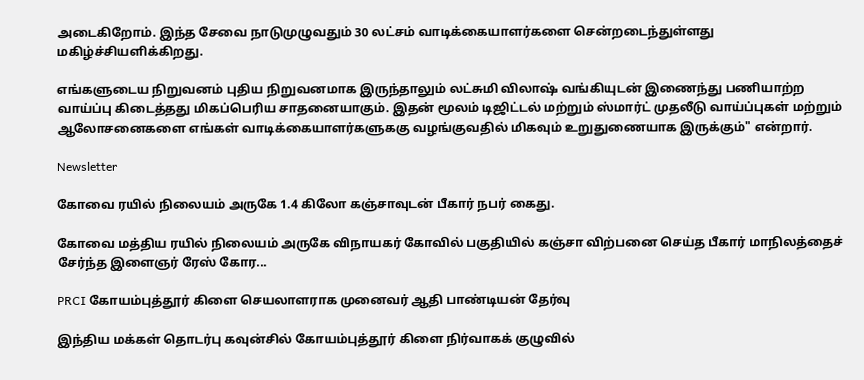அடைகிறோம். இந்த சேவை நாடுமுழுவதும் 30 லட்சம் வாடிக்கையாளர்களை சென்றடைந்துள்ளது மகிழ்ச்சியளிக்கிறது.

எங்களுடைய நிறுவனம் புதிய நிறுவனமாக இருந்தாலும் லட்சுமி விலாஷ் வங்கியுடன் இணைந்து பணியாற்ற வாய்ப்பு கிடைத்தது மிகப்பெரிய சாதனையாகும். இதன் மூலம் டிஜிட்டல் மற்றும் ஸ்மார்ட் முதலீடு வாய்ப்புகள் மற்றும் ஆலோசனைகளை எங்கள் வாடிக்கையாளர்களுககு வழங்குவதில் மிகவும் உறுதுணையாக இருக்கும்" என்றார்.

Newsletter

கோவை ரயில் நிலையம் அருகே 1.4 கிலோ கஞ்சாவுடன் பீகார் நபர் கைது.

கோவை மத்திய ரயில் நிலையம் அருகே விநாயகர் கோவில் பகுதியில் கஞ்சா விற்பனை செய்த பீகார் மாநிலத்தைச் சேர்ந்த இளைஞர் ரேஸ் கோர...

PRCI கோயம்புத்தூர் கிளை செயலாளராக முனைவர் ஆதி பாண்டியன் தேர்வு

இந்திய மக்கள் தொடர்பு கவுன்சில் கோயம்புத்தூர் கிளை நிர்வாகக் குழுவில்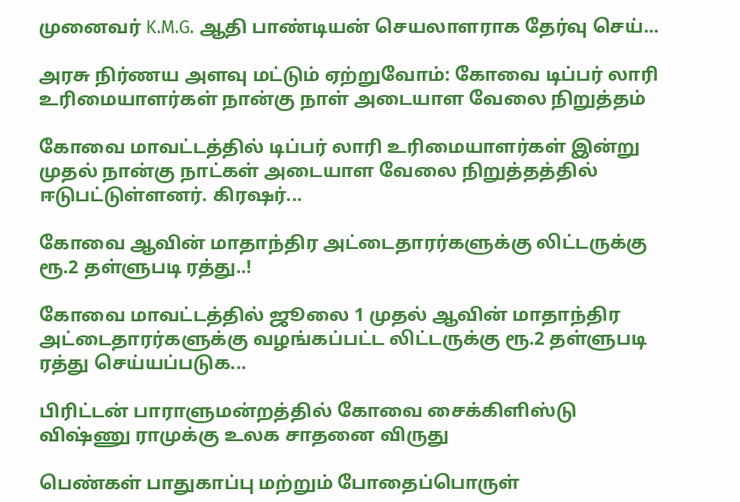முனைவர் K.M.G. ஆதி பாண்டியன் செயலாளராக தேர்வு செய்...

அரசு நிர்ணய அளவு மட்டும் ஏற்றுவோம்: கோவை டிப்பர் லாரி உரிமையாளர்கள் நான்கு நாள் அடையாள வேலை நிறுத்தம்

கோவை மாவட்டத்தில் டிப்பர் லாரி உரிமையாளர்கள் இன்று முதல் நான்கு நாட்கள் அடையாள வேலை நிறுத்தத்தில் ஈடுபட்டுள்ளனர். கிரஷர்...

கோவை ஆவின் மாதாந்திர அட்டைதாரர்களுக்கு லிட்டருக்கு ரூ.2 தள்ளுபடி ரத்து..!

கோவை மாவட்டத்தில் ஜூலை 1 முதல் ஆவின் மாதாந்திர அட்டைதாரர்களுக்கு வழங்கப்பட்ட லிட்டருக்கு ரூ.2 தள்ளுபடி ரத்து செய்யப்படுக...

பிரிட்டன் பாராளுமன்றத்தில் கோவை சைக்கிளிஸ்டு விஷ்ணு ராமுக்கு உலக சாதனை விருது

பெண்கள் பாதுகாப்பு மற்றும் போதைப்பொருள்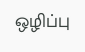ஒழிப்பு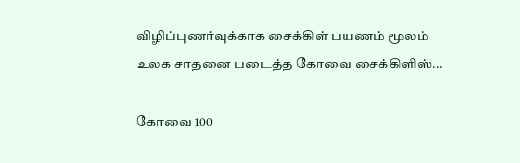விழிப்புணர்வுக்காக சைக்கிள் பயணம் மூலம் உலக சாதனை படைத்த கோவை சைக்கிளிஸ்...

கோவை 100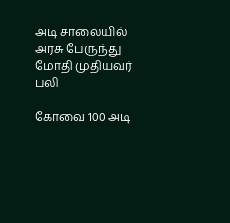அடி சாலையில் அரசு பேருந்து மோதி முதியவர் பலி

கோவை 100 அடி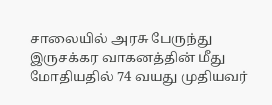சாலையில் அரசு பேருந்து இருசக்கர வாகனத்தின் மீது மோதியதில் 74 வயது முதியவர்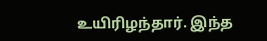உயிரிழந்தார். இந்த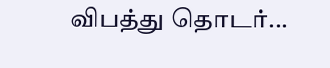விபத்து தொடர்...